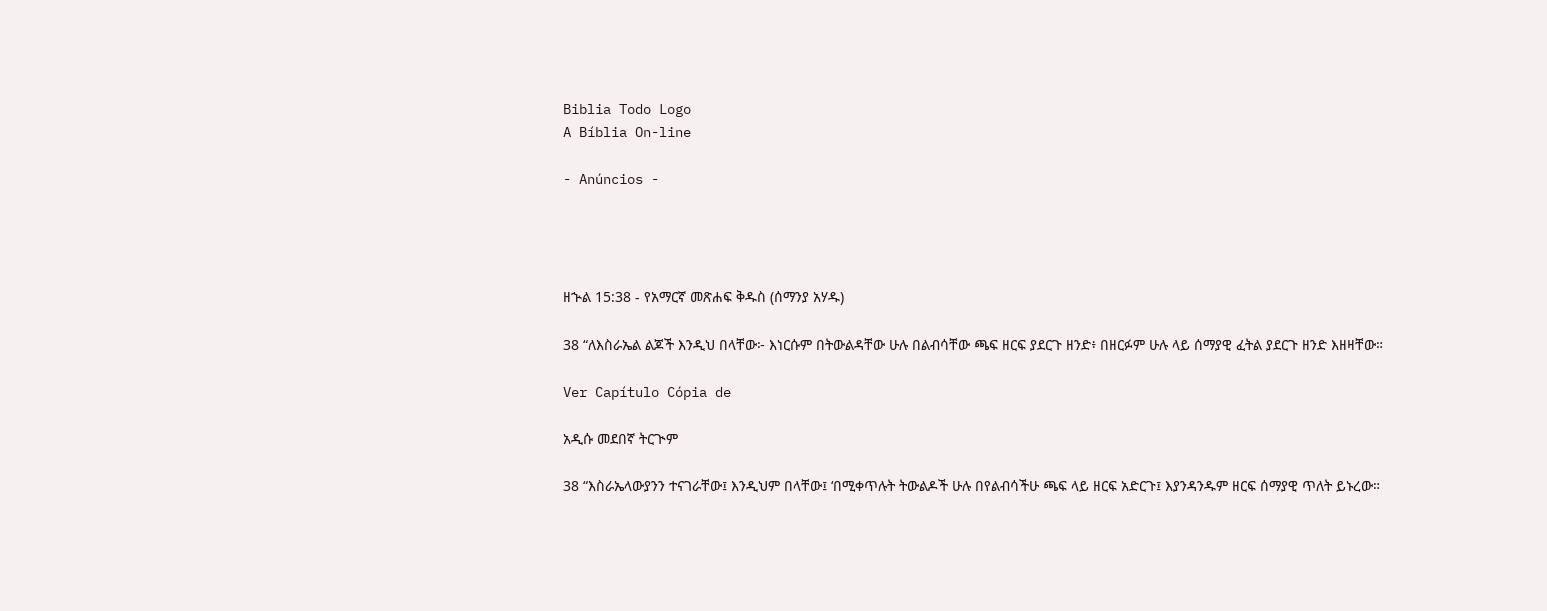Biblia Todo Logo
A Bíblia On-line

- Anúncios -




ዘኍል 15:38 - የአማርኛ መጽሐፍ ቅዱስ (ሰማንያ አሃዱ)

38 “ለእስራኤል ልጆች እንዲህ በላቸው፦ እነርሱም በትውልዳቸው ሁሉ በልብሳቸው ጫፍ ዘርፍ ያደርጉ ዘንድ፥ በዘርፉም ሁሉ ላይ ሰማያዊ ፈትል ያደርጉ ዘንድ እዘዛቸው።

Ver Capítulo Cópia de

አዲሱ መደበኛ ትርጒም

38 “እስራኤላውያንን ተናገራቸው፤ እንዲህም በላቸው፤ ‘በሚቀጥሉት ትውልዶች ሁሉ በየልብሳችሁ ጫፍ ላይ ዘርፍ አድርጉ፤ እያንዳንዱም ዘርፍ ሰማያዊ ጥለት ይኑረው።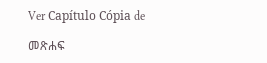Ver Capítulo Cópia de

መጽሐፍ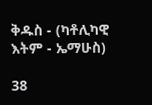ቅዱስ - (ካቶሊካዊ እትም - ኤማሁስ)

38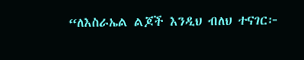“ለእስራኤል ልጆች እንዲህ ብለህ ተናገር፦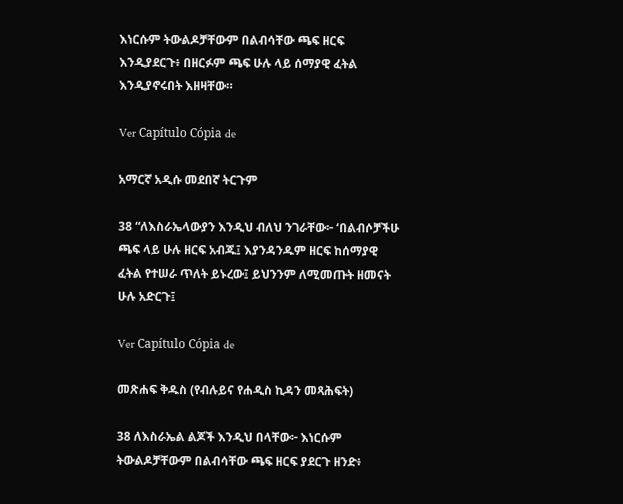እነርሱም ትውልዶቻቸውም በልብሳቸው ጫፍ ዘርፍ እንዲያደርጉ፥ በዘርፉም ጫፍ ሁሉ ላይ ሰማያዊ ፈትል እንዲያኖሩበት እዘዛቸው።

Ver Capítulo Cópia de

አማርኛ አዲሱ መደበኛ ትርጉም

38 “ለእስራኤላውያን እንዲህ ብለህ ንገራቸው፦ ‘በልብሶቻችሁ ጫፍ ላይ ሁሉ ዘርፍ አብጁ፤ እያንዳንዱም ዘርፍ ከሰማያዊ ፈትል የተሠራ ጥለት ይኑረው፤ ይህንንም ለሚመጡት ዘመናት ሁሉ አድርጉ፤

Ver Capítulo Cópia de

መጽሐፍ ቅዱስ (የብሉይና የሐዲስ ኪዳን መጻሕፍት)

38 ለእስራኤል ልጆች እንዲህ በላቸው፦ እነርሱም ትውልዶቻቸውም በልብሳቸው ጫፍ ዘርፍ ያደርጉ ዘንድ፥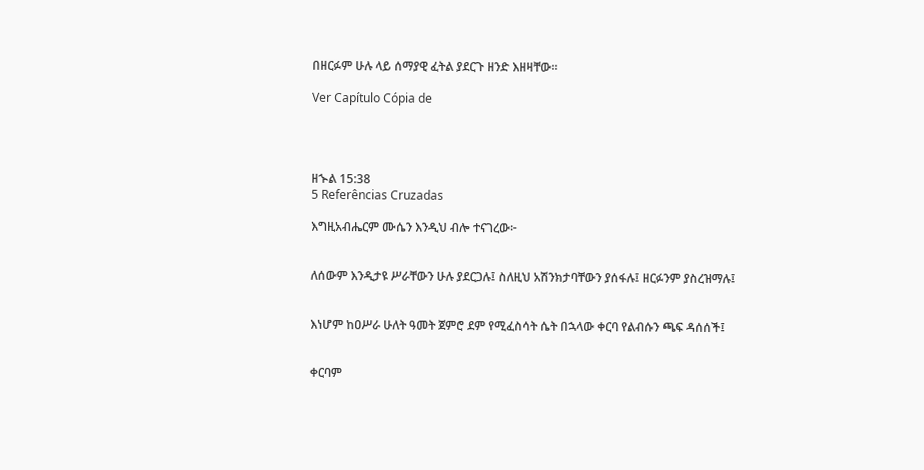በዘርፉም ሁሉ ላይ ሰማያዊ ፈትል ያደርጉ ዘንድ እዘዛቸው።

Ver Capítulo Cópia de




ዘኍል 15:38
5 Referências Cruzadas

እግዚአብሔርም ሙሴን እንዲህ ብሎ ተናገረው፦


ለሰውም እንዲታዩ ሥራቸውን ሁሉ ያደርጋሉ፤ ስለዚህ አሽንክታባቸውን ያሰፋሉ፤ ዘርፉንም ያስረዝማሉ፤


እነሆም ከዐሥራ ሁለት ዓመት ጀምሮ ደም የሚፈስሳት ሴት በኋላው ቀርባ የልብሱን ጫፍ ዳሰሰች፤


ቀርባም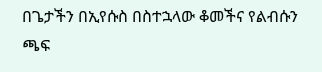በጌታችን በኢየሱስ በስተኋላው ቆመችና የልብሱን ጫፍ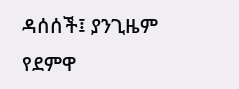ዳሰሰች፤ ያንጊዜም የደምዋ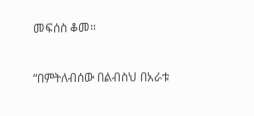መፍሰስ ቆመ።


“በምትለብሰው በልብስህ በአራቱ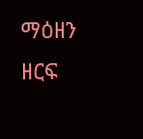ማዕዘን ዘርፍ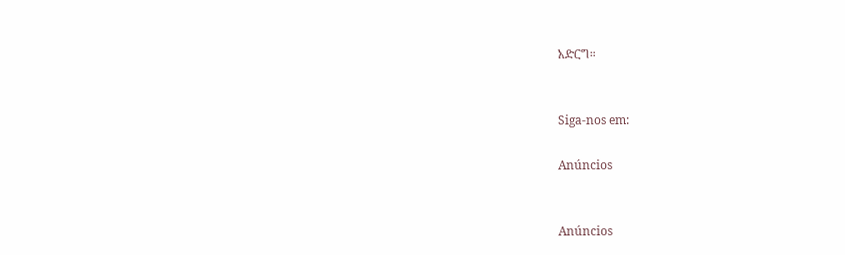አድርግ።


Siga-nos em:

Anúncios


Anúncios